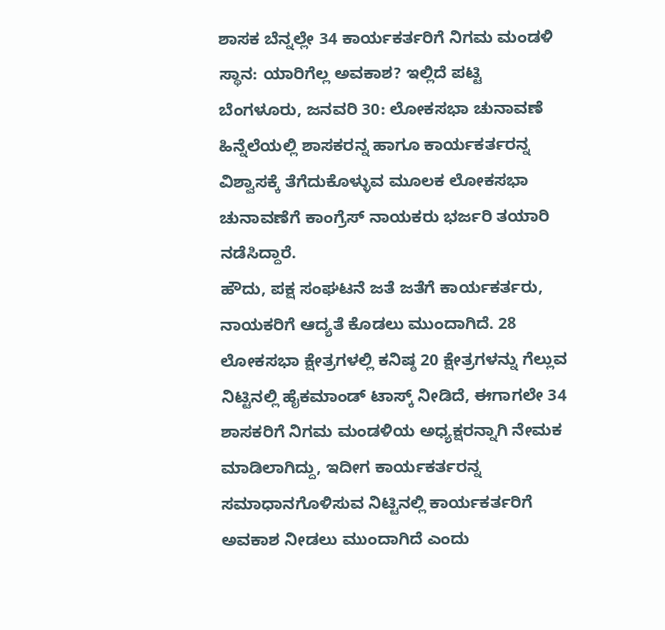ಶಾಸಕ ಬೆನ್ನಲ್ಲೇ 34 ಕಾರ್ಯಕರ್ತರಿಗೆ ನಿಗಮ ಮಂಡಳಿ ಸ್ಥಾನ: ಯಾರಿಗೆಲ್ಲ ಅವಕಾಶ? ಇಲ್ಲಿದೆ ಪಟ್ಟಿ
ಬೆಂಗಳೂರು, ಜನವರಿ 30: ಲೋಕಸಭಾ ಚುನಾವಣೆ ಹಿನ್ನೆಲೆಯಲ್ಲಿ ಶಾಸಕರನ್ನ ಹಾಗೂ ಕಾರ್ಯಕರ್ತರನ್ನ ವಿಶ್ವಾಸಕ್ಕೆ ತೆಗೆದುಕೊಳ್ಳುವ ಮೂಲಕ ಲೋಕಸಭಾ ಚುನಾವಣೆಗೆ ಕಾಂಗ್ರೆಸ್ ನಾಯಕರು ಭರ್ಜರಿ ತಯಾರಿ ನಡೆಸಿದ್ದಾರೆ.
ಹೌದು, ಪಕ್ಷ ಸಂಘಟನೆ ಜತೆ ಜತೆಗೆ ಕಾರ್ಯಕರ್ತರು, ನಾಯಕರಿಗೆ ಆದ್ಯತೆ ಕೊಡಲು ಮುಂದಾಗಿದೆ. 28 ಲೋಕಸಭಾ ಕ್ಷೇತ್ರಗಳಲ್ಲಿ ಕನಿಷ್ಠ 20 ಕ್ಷೇತ್ರಗಳನ್ನು ಗೆಲ್ಲುವ ನಿಟ್ಟಿನಲ್ಲಿ ಹೈಕಮಾಂಡ್ ಟಾಸ್ಕ್ ನೀಡಿದೆ, ಈಗಾಗಲೇ 34 ಶಾಸಕರಿಗೆ ನಿಗಮ ಮಂಡಳಿಯ ಅಧ್ಯಕ್ಷರನ್ನಾಗಿ ನೇಮಕ ಮಾಡಿಲಾಗಿದ್ದು, ಇದೀಗ ಕಾರ್ಯಕರ್ತರನ್ನ ಸಮಾಧಾನಗೊಳಿಸುವ ನಿಟ್ಟಿನಲ್ಲಿ ಕಾರ್ಯಕರ್ತರಿಗೆ ಅವಕಾಶ ನೀಡಲು ಮುಂದಾಗಿದೆ ಎಂದು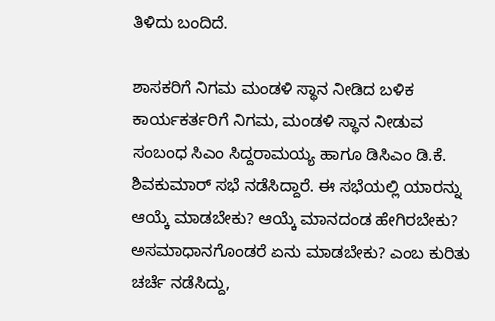ತಿಳಿದು ಬಂದಿದೆ.

ಶಾಸಕರಿಗೆ ನಿಗಮ ಮಂಡಳಿ ಸ್ಥಾನ ನೀಡಿದ ಬಳಿಕ ಕಾರ್ಯಕರ್ತರಿಗೆ ನಿಗಮ, ಮಂಡಳಿ ಸ್ಥಾನ ನೀಡುವ ಸಂಬಂಧ ಸಿಎಂ ಸಿದ್ದರಾಮಯ್ಯ ಹಾಗೂ ಡಿಸಿಎಂ ಡಿ.ಕೆ. ಶಿವಕುಮಾರ್ ಸಭೆ ನಡೆಸಿದ್ದಾರೆ. ಈ ಸಭೆಯಲ್ಲಿ ಯಾರನ್ನು ಆಯ್ಕೆ ಮಾಡಬೇಕು? ಆಯ್ಕೆ ಮಾನದಂಡ ಹೇಗಿರಬೇಕು? ಅಸಮಾಧಾನಗೊಂಡರೆ ಏನು ಮಾಡಬೇಕು? ಎಂಬ ಕುರಿತು ಚರ್ಚೆ ನಡೆಸಿದ್ದು,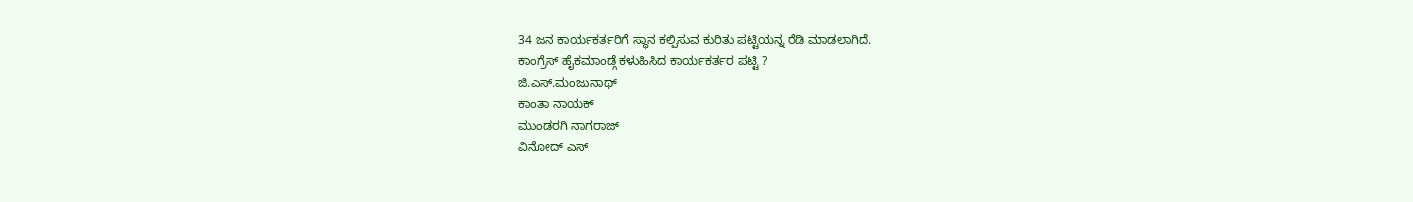34 ಜನ ಕಾರ್ಯಕರ್ತರಿಗೆ ಸ್ಥಾನ ಕಲ್ಪಿಸುವ ಕುರಿತು ಪಟ್ಟಿಯನ್ನ ರೆಡಿ ಮಾಡಲಾಗಿದೆ.
ಕಾಂಗ್ರೆಸ್ ಹೈಕಮಾಂಡ್ಗೆ ಕಳುಹಿಸಿದ ಕಾರ್ಯಕರ್ತರ ಪಟ್ಟಿ ?
ಜಿ.ಎಸ್.ಮಂಜುನಾಥ್
ಕಾಂತಾ ನಾಯಕ್
ಮುಂಡರಗಿ ನಾಗರಾಜ್
ವಿನೋದ್ ಎಸ್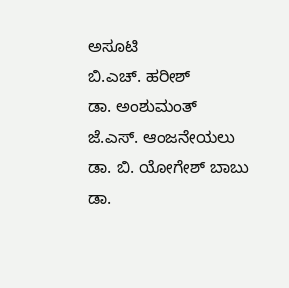ಅಸೂಟಿ
ಬಿ.ಎಚ್. ಹರೀಶ್
ಡಾ. ಅಂಶುಮಂತ್
ಜೆ.ಎಸ್. ಆಂಜನೇಯಲು
ಡಾ. ಬಿ. ಯೋಗೇಶ್ ಬಾಬು
ಡಾ.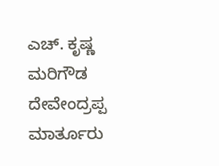ಎಚ್. ಕೃಷ್ಣ
ಮರಿಗೌಡ
ದೇವೇಂದ್ರಪ್ಪ ಮಾರ್ತೂರು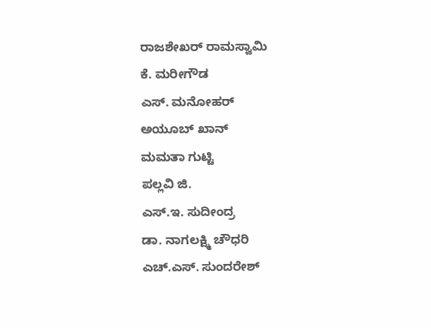ರಾಜಶೇಖರ್ ರಾಮಸ್ವಾಮಿ
ಕೆ. ಮರೀಗೌಡ
ಎಸ್. ಮನೋಹರ್
ಅಯೂಬ್ ಖಾನ್
ಮಮತಾ ಗುಟ್ಟಿ
ಪಲ್ಲವಿ ಜಿ.
ಎಸ್.ಇ. ಸುದೀಂದ್ರ
ಡಾ. ನಾಗಲಕ್ಷ್ಮಿ ಚೌಧರಿ
ಎಚ್.ಎಸ್. ಸುಂದರೇಶ್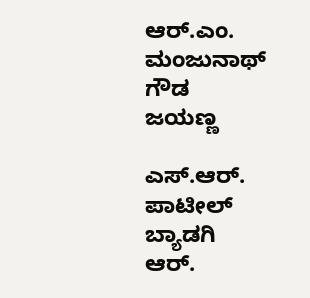ಆರ್.ಎಂ. ಮಂಜುನಾಥ್ ಗೌಡ
ಜಯಣ್ಣ

ಎಸ್.ಆರ್. ಪಾಟೀಲ್ ಬ್ಯಾಡಗಿ
ಆರ್.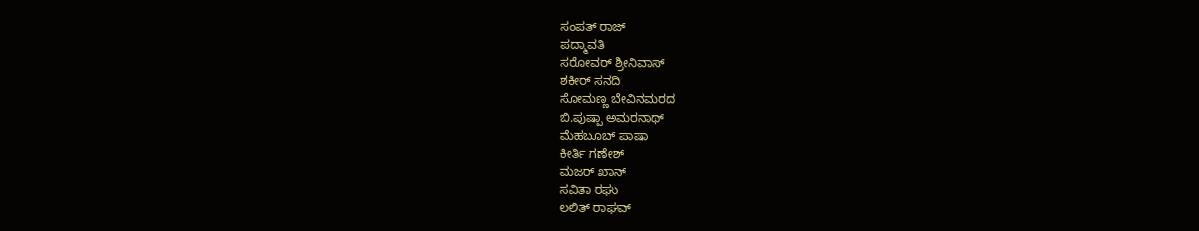ಸಂಪತ್ ರಾಜ್
ಪದ್ಮಾವತಿ
ಸರೋವರ್ ಶ್ರೀನಿವಾಸ್
ಶಕೀರ್ ಸನದಿ
ಸೋಮಣ್ಣ ಬೇವಿನಮರದ
ಬಿ.ಪುಷ್ಪಾ ಅಮರನಾಥ್
ಮೆಹಬೂಬ್ ಪಾಷಾ
ಕೀರ್ತಿ ಗಣೇಶ್
ಮಜರ್ ಖಾನ್
ಸವಿತಾ ರಘು
ಲಲಿತ್ ರಾಘವ್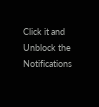Click it and Unblock the Notifications